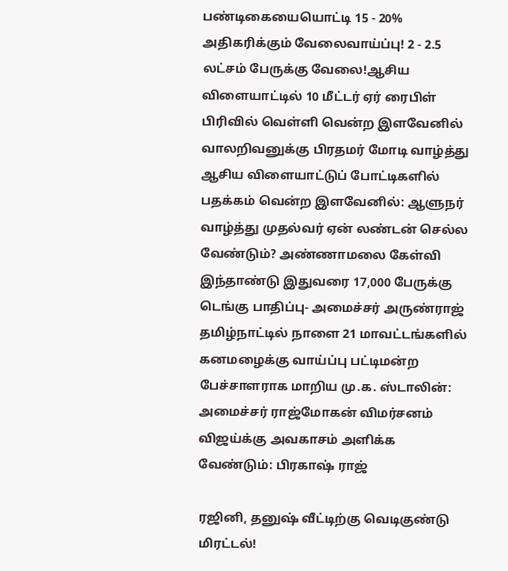பண்டிகையையொட்டி 15 - 20% அதிகரிக்கும் வேலைவாய்ப்பு! 2 - 2.5 லட்சம் பேருக்கு வேலை!ஆசிய விளையாட்டில் 10 மீட்டர் ஏர் ரைபிள் பிரிவில் வெள்ளி வென்ற இளவேனில் வாலறிவனுக்கு பிரதமர் மோடி வாழ்த்து ஆசிய விளையாட்டுப் போட்டிகளில் பதக்கம் வென்ற இளவேனில்: ஆளுநர் வாழ்த்து முதல்வர் ஏன் லண்டன் செல்ல வேண்டும்? அண்ணாமலை கேள்வி இந்தாண்டு இதுவரை 17,000 பேருக்கு டெங்கு பாதிப்பு- அமைச்சர் அருண்ராஜ் தமிழ்நாட்டில் நாளை 21 மாவட்டங்களில் கனமழைக்கு வாய்ப்பு பட்டிமன்ற பேச்சாளராக மாறிய மு.க. ஸ்டாலின்: அமைச்சர் ராஜ்மோகன் விமர்சனம் விஜய்க்கு அவகாசம் அளிக்க வேண்டும்: பிரகாஷ் ராஜ்

ரஜினி, தனுஷ் வீட்டிற்கு வெடிகுண்டு மிரட்டல்!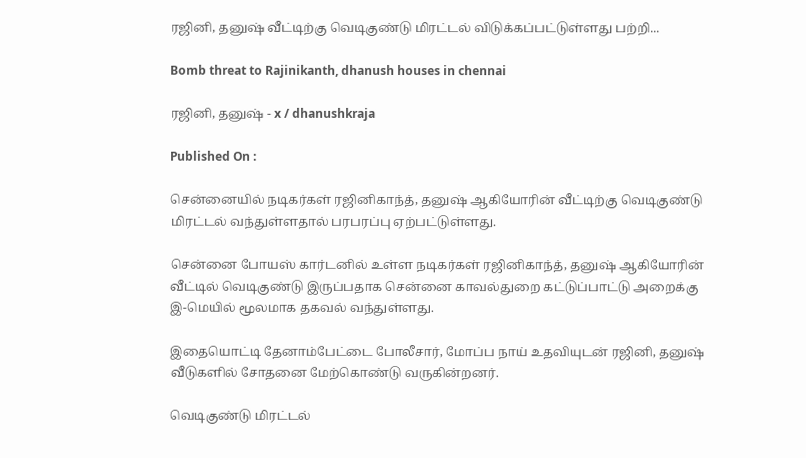ரஜினி, தனுஷ் வீட்டிற்கு வெடிகுண்டு மிரட்டல் விடுக்கப்பட்டுள்ளது பற்றி...

Bomb threat to Rajinikanth, dhanush houses in chennai

ரஜினி, தனுஷ் - x / dhanushkraja

Published On :

சென்னையில் நடிகர்கள் ரஜினிகாந்த், தனுஷ் ஆகியோரின் வீட்டிற்கு வெடிகுண்டு மிரட்டல் வந்துள்ளதால் பரபரப்பு ஏற்பட்டுள்ளது.

சென்னை போயஸ் கார்டனில் உள்ள நடிகர்கள் ரஜினிகாந்த், தனுஷ் ஆகியோரின் வீட்டில் வெடிகுண்டு இருப்பதாக சென்னை காவல்துறை கட்டுப்பாட்டு அறைக்கு இ-மெயில் மூலமாக தகவல் வந்துள்ளது.

இதையொட்டி தேனாம்பேட்டை போலீசார், மோப்ப நாய் உதவியுடன் ரஜினி, தனுஷ் வீடுகளில் சோதனை மேற்கொண்டு வருகின்றனர்.

வெடிகுண்டு மிரட்டல்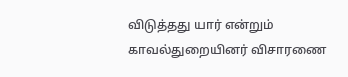விடுத்தது யார் என்றும் காவல்துறையினர் விசாரணை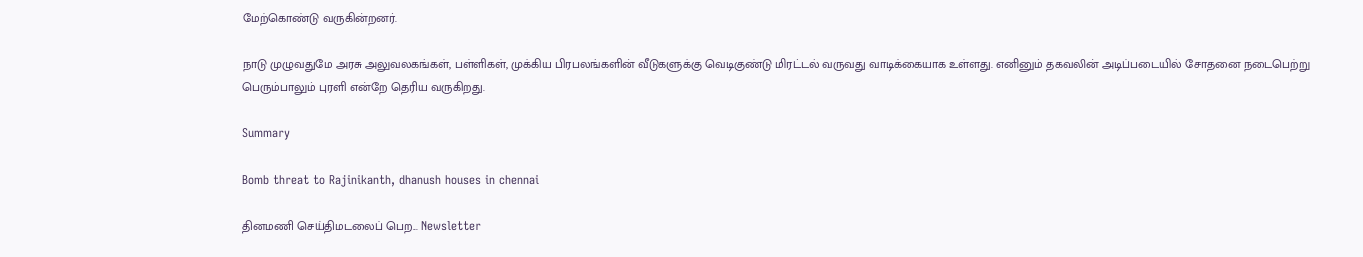மேற்கொண்டு வருகின்றனர்.

நாடு முழுவதுமே அரசு அலுவலகங்கள், பள்ளிகள், முக்கிய பிரபலங்களின் வீடுகளுக்கு வெடிகுண்டு மிரட்டல் வருவது வாடிக்கையாக உள்ளது. எனினும் தகவலின் அடிப்படையில் சோதனை நடைபெற்று பெரும்பாலும் புரளி என்றே தெரிய வருகிறது.

Summary

Bomb threat to Rajinikanth, dhanush houses in chennai

தினமணி செய்திமடலைப் பெற... Newsletter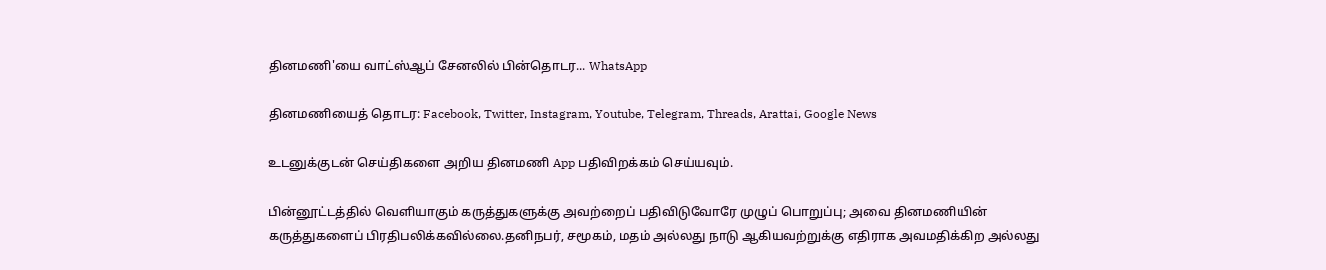தினமணி'யை வாட்ஸ்ஆப் சேனலில் பின்தொடர... WhatsApp

தினமணியைத் தொடர: Facebook, Twitter, Instagram, Youtube, Telegram, Threads, Arattai, Google News

உடனுக்குடன் செய்திகளை அறிய தினமணி App பதிவிறக்கம் செய்யவும்.

பின்னூட்டத்தில் வெளியாகும் கருத்துகளுக்கு அவற்றைப் பதிவிடுவோரே முழுப் பொறுப்பு; அவை தினமணியின் கருத்துகளைப் பிரதிபலிக்கவில்லை.தனிநபர், சமூகம், மதம் அல்லது நாடு ஆகியவற்றுக்கு எதிராக அவமதிக்கிற அல்லது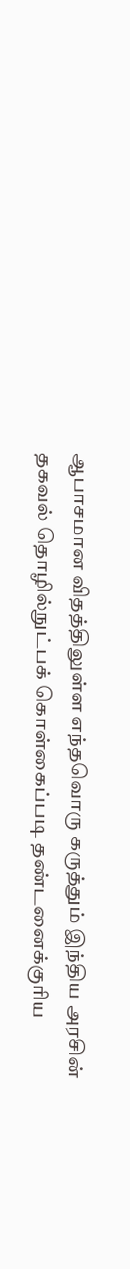ஆபாசமான விதத்திலுள்ள எந்தவொரு கருத்தும் இந்திய அரசின் தகவல் தொழில்நுட்பக் கொள்கைப்படி தண்டனைக்குரிய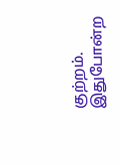குற்றம். இதுபோன்ற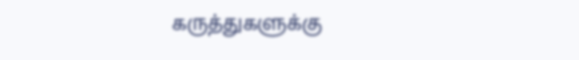கருத்துகளுக்கு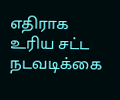எதிராக உரிய சட்ட நடவடிக்கை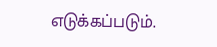எடுக்கப்படும்.